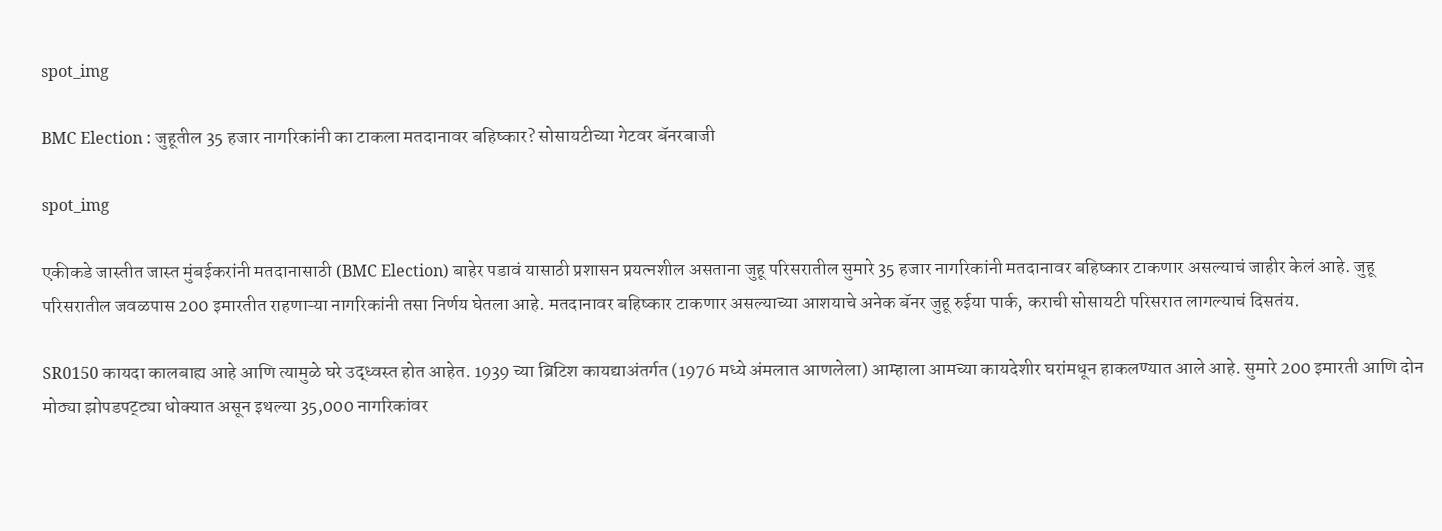spot_img

BMC Election : जुहूतील 35 हजार नागरिकांनी का टाकला मतदानावर बहिष्कार? सोसायटीच्या गेटवर बॅनरबाजी

spot_img

एकीकडे जास्तीत जास्त मुंबईकरांनी मतदानासाठी (BMC Election) बाहेर पडावं यासाठी प्रशासन प्रयत्नशील असताना जुहू परिसरातील सुमारे 35 हजार नागरिकांनी मतदानावर बहिष्कार टाकणार असल्याचं जाहीर केलं आहे. जुहू परिसरातील जवळपास 200 इमारतीत राहणाऱ्या नागरिकांनी तसा निर्णय घेतला आहे. मतदानावर बहिष्कार टाकणार असल्याच्या आशयाचे अनेक बॅनर जुहू रुईया पार्क, कराची सोसायटी परिसरात लागल्याचं दिसतंय.

SR0150 कायदा कालबाह्य आहे आणि त्यामुळे घरे उद्ध्वस्त होत आहेत. 1939 च्या ब्रिटिश कायद्याअंतर्गत (1976 मध्ये अंमलात आणलेला) आम्हाला आमच्या कायदेशीर घरांमधून हाकलण्यात आले आहे. सुमारे 200 इमारती आणि दोन मोठ्या झोपडपट्ट्या धोक्यात असून इथल्या 35,000 नागरिकांवर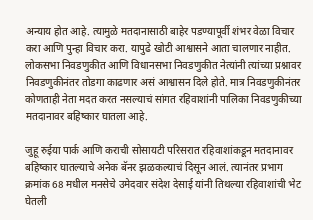अन्याय होत आहे. त्यामुळे मतदानासाठी बाहेर पडण्यापूर्वी शंभर वेळा विचार करा आणि पुन्हा विचार करा. यापुढे खोटी आश्वासने आता चालणार नाहीत. लोकसभा निवडणुकीत आणि विधानसभा निवडणुकीत नेत्यांनी त्यांच्या प्रश्नावर निवडणुकीनंतर तोडगा काढणार असं आश्वासन दिले होते. मात्र निवडणुकीनंतर कोणताही नेता मदत करत नसल्याचं सांगत रहिवाशांनी पालिका निवडणुकीच्या मतदानावर बहिष्कार घातला आहे.

जुहू रुईया पार्क आणि कराची सोसायटी परिसरात रहिवाशांकडून मतदानावर बहिष्कार घातल्याचे अनेक बॅनर झळकल्याचं दिसून आलं. त्यानंतर प्रभाग क्रमांक 68 मधील मनसेचे उमेदवार संदेश देसाई यांनी तिथल्या रहिवाशांची भेट घेतली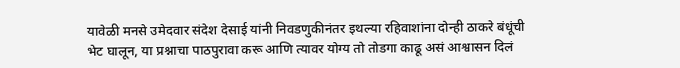यावेळी मनसे उमेदवार संदेश देसाई यांनी निवडणुकीनंतर इथल्या रहिवाशांना दोन्ही ठाकरे बंधूंची भेट घालून, या प्रश्नाचा पाठपुरावा करू आणि त्यावर योग्य तो तोडगा काढू असं आश्वासन दिलं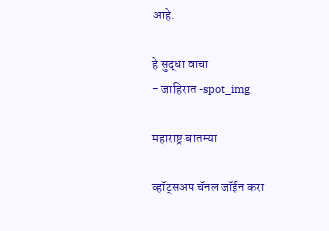आहे.

हे सुद्धा वाचा
- जाहिरात -spot_img

महाराष्ट्र बातम्या

व्हॉट्सअप चॅनल जॉईन करा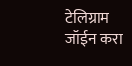टेलिग्राम जॉईन करा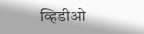व्हिडीओ